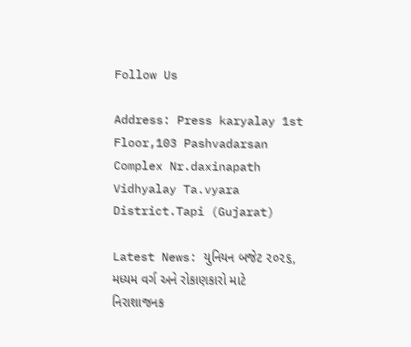Follow Us

Address: Press karyalay 1st Floor,103 Pashvadarsan Complex Nr.daxinapath Vidhyalay Ta.vyara District.Tapi (Gujarat)

Latest News: યુનિયન બજેટ ૨૦૨૬, મધ્યમ વર્ગ અને રોકાણકારો માટે નિરાશાજનક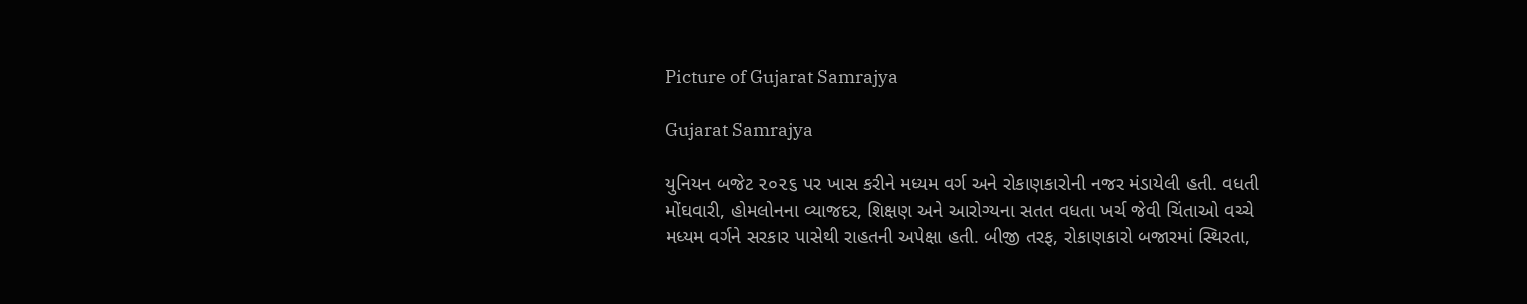Picture of Gujarat Samrajya

Gujarat Samrajya

યુનિયન બજેટ ૨૦૨૬ પર ખાસ કરીને મધ્યમ વર્ગ અને રોકાણકારોની નજર મંડાયેલી હતી. વધતી મોંઘવારી, હોમલોનના વ્યાજદર, શિક્ષણ અને આરોગ્યના સતત વધતા ખર્ચ જેવી ચિંતાઓ વચ્ચે મધ્યમ વર્ગને સરકાર પાસેથી રાહતની અપેક્ષા હતી. બીજી તરફ, રોકાણકારો બજારમાં સ્થિરતા,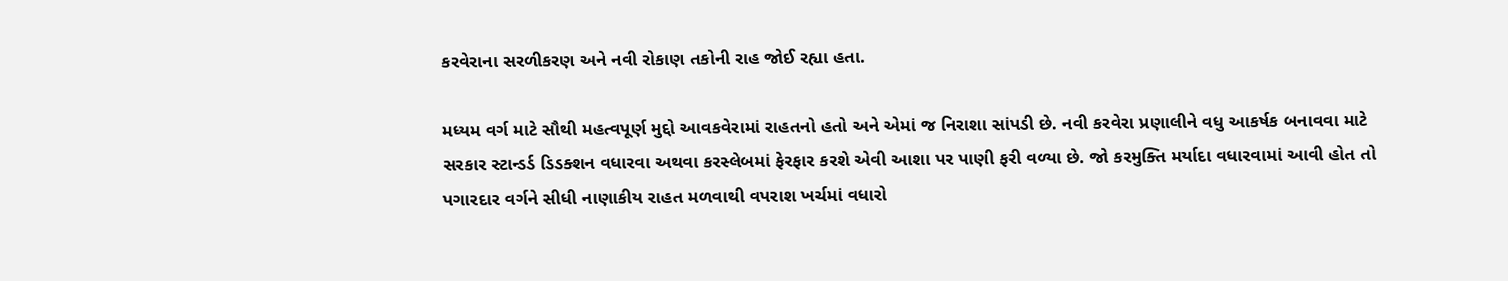કરવેરાના સરળીકરણ અને નવી રોકાણ તકોની રાહ જોઈ રહ્યા હતા.

મધ્યમ વર્ગ માટે સૌથી મહત્વપૂર્ણ મુદ્દો આવકવેરામાં રાહતનો હતો અને એમાં જ નિરાશા સાંપડી છે. નવી કરવેરા પ્રણાલીને વધુ આકર્ષક બનાવવા માટે સરકાર સ્ટાન્ડર્ડ ડિડક્શન વધારવા અથવા કરસ્લેબમાં ફેરફાર કરશે એવી આશા પર પાણી ફરી વળ્યા છે. જો કરમુક્તિ મર્યાદા વધારવામાં આવી હોત તો પગારદાર વર્ગને સીધી નાણાકીય રાહત મળવાથી વપરાશ ખર્ચમાં વધારો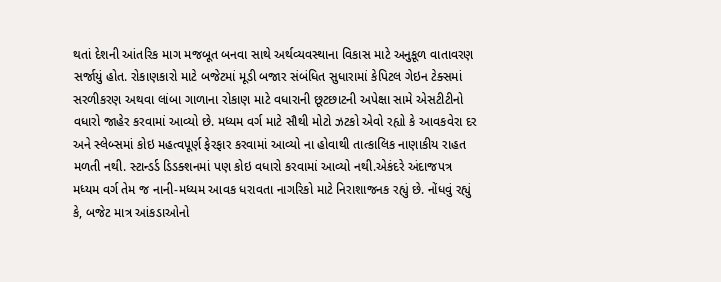થતાં દેશની આંતરિક માગ મજબૂત બનવા સાથે અર્થવ્યવસ્થાના વિકાસ માટે અનુકૂળ વાતાવરણ સર્જાયું હોત. રોકાણકારો માટે બજેટમાં મૂડી બજાર સંબંધિત સુધારામાં કેપિટલ ગેઇન ટેક્સમાં સરળીકરણ અથવા લાંબા ગાળાના રોકાણ માટે વધારાની છૂટછાટની અપેક્ષા સામે એસટીટીનો વધારો જાહેર કરવામાં આવ્યો છે. મધ્યમ વર્ગ માટે સૌથી મોટો ઝટકો એવો રહ્યો કે આવકવેરા દર અને સ્લેબ્સમાં કોઇ મહત્વપૂર્ણ ફેરફાર કરવામાં આવ્યો ના હોવાથી તાત્કાલિક નાણાકીય રાહત મળતી નથી. સ્ટાન્ડર્ડ ડિડક્શનમાં પણ કોઇ વધારો કરવામાં આવ્યો નથી.એકંદરે અંદાજપત્ર મધ્યમ વર્ગ તેમ જ નાની-મધ્યમ આવક ધરાવતા નાગરિકો માટે નિરાશાજનક રહ્યું છે. નોંધવું રહ્યું કે, બજેટ માત્ર આંકડાઓનો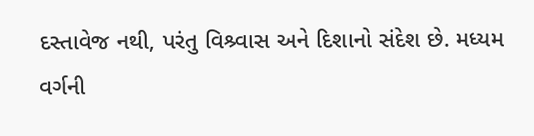દસ્તાવેજ નથી, પરંતુ વિશ્ર્વાસ અને દિશાનો સંદેશ છે. મધ્યમ વર્ગની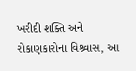ખરીદી શક્તિ અને રોકાણકારોના વિશ્ર્વાસ, આ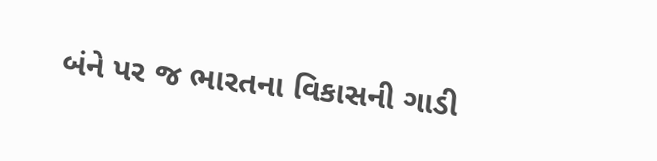બંને પર જ ભારતના વિકાસની ગાડી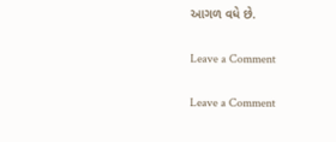આગળ વધે છે.

Leave a Comment

Leave a Comment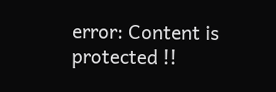error: Content is protected !!